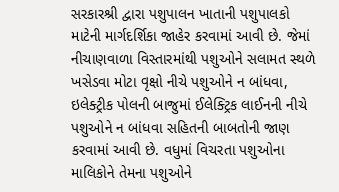સરકારશ્રી દ્વારા પશુપાલન ખાતાની પશુપાલકો માટેની માર્ગદર્શિકા જાહેર કરવામાં આવી છે. જેમાં નીચાણવાળા વિસ્તારમાંથી પશુઓને સલામત સ્થળે ખસેડવા મોટા વૃક્ષો નીચે પશુઓને ન બાંધવા, ઇલેક્ટ્રીક પોલની બાજુમાં ઈલેક્ટ્રિક લાઈનની નીચે પશુઓને ન બાંધવા સહિતની બાબતોની જાણ કરવામાં આવી છે. વધુમાં વિચરતા પશુઓના માલિકોને તેમના પશુઓને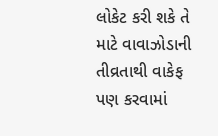લોકેટ કરી શકે તે માટે વાવાઝોડાની તીવ્રતાથી વાકેફ પણ કરવામાં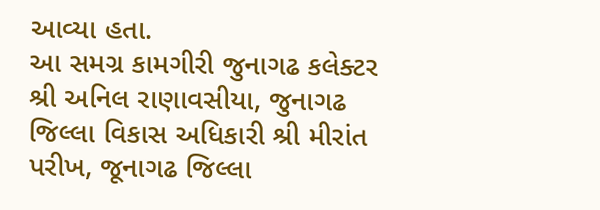આવ્યા હતા.
આ સમગ્ર કામગીરી જુનાગઢ કલેક્ટર શ્રી અનિલ રાણાવસીયા, જુનાગઢ જિલ્લા વિકાસ અધિકારી શ્રી મીરાંત પરીખ, જૂનાગઢ જિલ્લા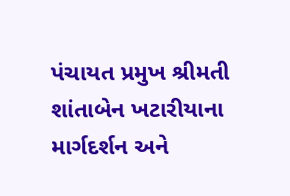પંચાયત પ્રમુખ શ્રીમતી શાંતાબેન ખટારીયાના માર્ગદર્શન અને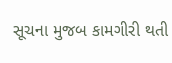સૂચના મુજબ કામગીરી થતી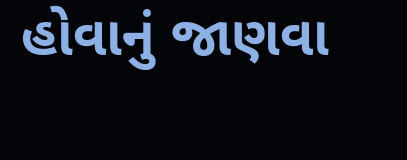હોવાનું જાણવા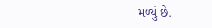મળ્યું છે.